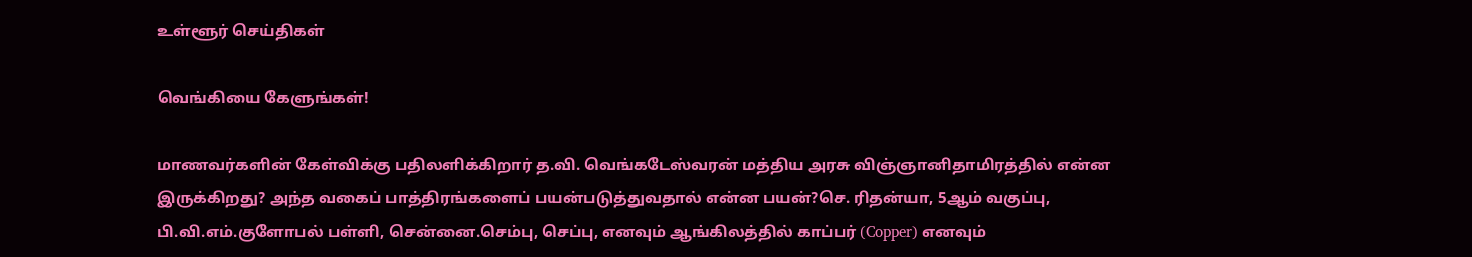உள்ளூர் செய்திகள்

வெங்கியை கேளுங்கள்!

மாணவர்களின் கேள்விக்கு பதிலளிக்கிறார் த.வி. வெங்கடேஸ்வரன் மத்திய அரசு விஞ்ஞானிதாமிரத்தில் என்ன இருக்கிறது? அந்த வகைப் பாத்திரங்களைப் பயன்படுத்துவதால் என்ன பயன்?செ. ரிதன்யா, 5ஆம் வகுப்பு, பி.வி.எம்.குளோபல் பள்ளி, சென்னை.செம்பு, செப்பு, எனவும் ஆங்கிலத்தில் காப்பர் (Copper) எனவும்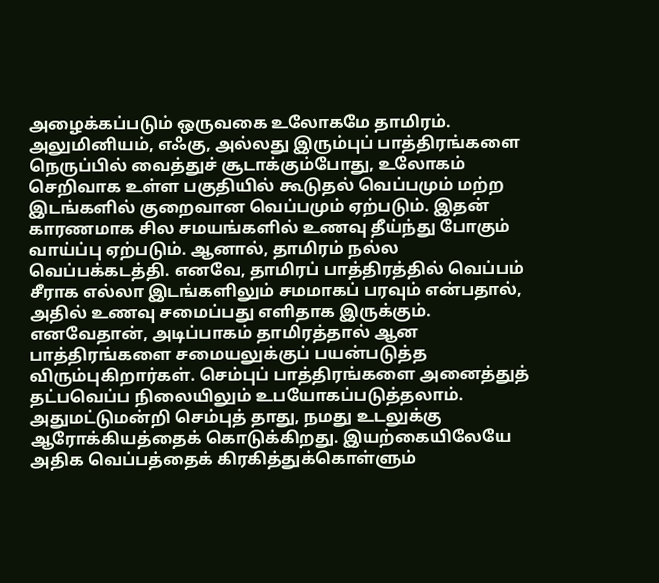அழைக்கப்படும் ஒருவகை உலோகமே தாமிரம். அலுமினியம், எஃகு, அல்லது இரும்புப் பாத்திரங்களை நெருப்பில் வைத்துச் சூடாக்கும்போது, உலோகம் செறிவாக உள்ள பகுதியில் கூடுதல் வெப்பமும் மற்ற இடங்களில் குறைவான வெப்பமும் ஏற்படும். இதன் காரணமாக சில சமயங்களில் உணவு தீய்ந்து போகும் வாய்ப்பு ஏற்படும். ஆனால், தாமிரம் நல்ல வெப்பக்கடத்தி. எனவே, தாமிரப் பாத்திரத்தில் வெப்பம் சீராக எல்லா இடங்களிலும் சமமாகப் பரவும் என்பதால், அதில் உணவு சமைப்பது எளிதாக இருக்கும். எனவேதான், அடிப்பாகம் தாமிரத்தால் ஆன பாத்திரங்களை சமையலுக்குப் பயன்படுத்த விரும்புகிறார்கள். செம்புப் பாத்திரங்களை அனைத்துத் தட்பவெப்ப நிலையிலும் உபயோகப்படுத்தலாம். அதுமட்டுமன்றி செம்புத் தாது, நமது உடலுக்கு ஆரோக்கியத்தைக் கொடுக்கிறது. இயற்கையிலேயே அதிக வெப்பத்தைக் கிரகித்துக்கொள்ளும்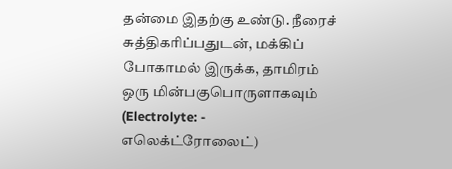தன்மை இதற்கு உண்டு. நீரைச் சுத்திகரிப்பதுடன், மக்கிப் போகாமல் இருக்க, தாமிரம் ஒரு மின்பகுபொருளாகவும் (Electrolyte: - எலெக்ட்ரோலைட்)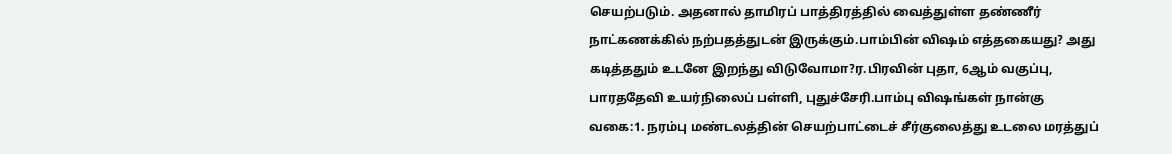செயற்படும். அதனால் தாமிரப் பாத்திரத்தில் வைத்துள்ள தண்ணீர் நாட்கணக்கில் நற்பதத்துடன் இருக்கும்.பாம்பின் விஷம் எத்தகையது? அது கடித்ததும் உடனே இறந்து விடுவோமா?ர.பிரவின் புதா, 6ஆம் வகுப்பு, பாரததேவி உயர்நிலைப் பள்ளி, புதுச்சேரி.பாம்பு விஷங்கள் நான்கு வகை:1. நரம்பு மண்டலத்தின் செயற்பாட்டைச் சீர்குலைத்து உடலை மரத்துப்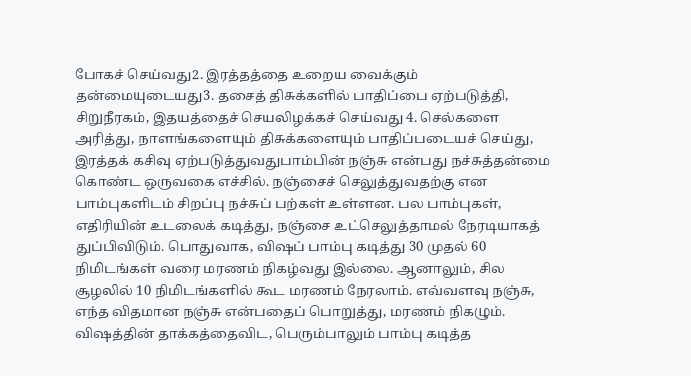போகச் செய்வது2. இரத்தத்தை உறைய வைக்கும் தன்மையுடையது3. தசைத் திசுக்களில் பாதிப்பை ஏற்படுத்தி, சிறுநீரகம், இதயத்தைச் செயலிழக்கச் செய்வது 4. செல்களை அரித்து, நாளங்களையும் திசுக்களையும் பாதிப்படையச் செய்து, இரத்தக் கசிவு ஏற்படுத்துவதுபாம்பின் நஞ்சு என்பது நச்சுத்தன்மை கொண்ட ஒருவகை எச்சில். நஞ்சைச் செலுத்துவதற்கு என பாம்புகளிடம் சிறப்பு நச்சுப் பற்கள் உள்ளன. பல பாம்புகள், எதிரியின் உடலைக் கடித்து, நஞ்சை உட்செலுத்தாமல் நேரடியாகத் துப்பிவிடும். பொதுவாக, விஷப் பாம்பு கடித்து 30 முதல் 60 நிமிடங்கள் வரை மரணம் நிகழ்வது இல்லை. ஆனாலும், சில சூழலில் 10 நிமிடங்களில் கூட மரணம் நேரலாம். எவ்வளவு நஞ்சு, எந்த விதமான நஞ்சு என்பதைப் பொறுத்து, மரணம் நிகழும். விஷத்தின் தாக்கத்தைவிட, பெரும்பாலும் பாம்பு கடித்த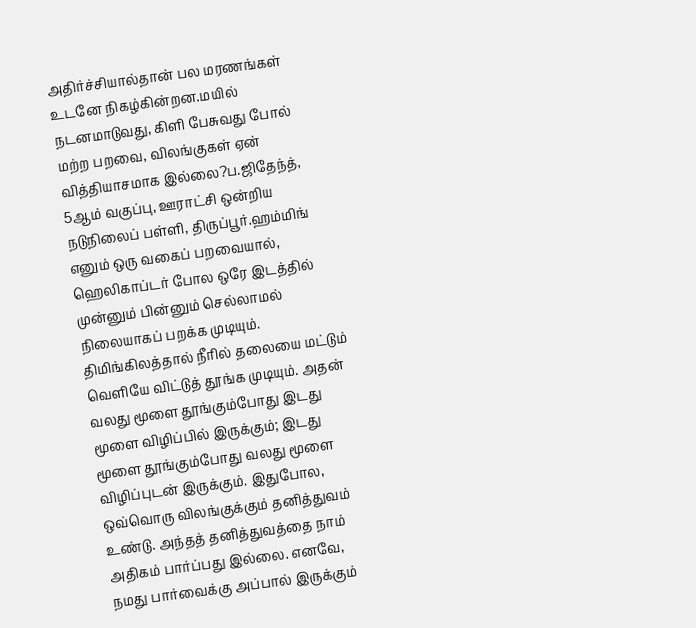அதிர்ச்சியால்தான் பல மரணங்கள் உடனே நிகழ்கின்றன.மயில் நடனமாடுவது, கிளி பேசுவது போல் மற்ற பறவை, விலங்குகள் ஏன் வித்தியாசமாக இல்லை?ப.ஜிதேந்த், 5ஆம் வகுப்பு, ஊராட்சி ஒன்றிய நடுநிலைப் பள்ளி, திருப்பூர்.ஹம்மிங் எனும் ஒரு வகைப் பறவையால், ஹெலிகாப்டர் போல ஒரே இடத்தில் முன்னும் பின்னும் செல்லாமல் நிலையாகப் பறக்க முடியும். திமிங்கிலத்தால் நீரில் தலையை மட்டும் வெளியே விட்டுத் தூங்க முடியும். அதன் வலது மூளை தூங்கும்போது இடது மூளை விழிப்பில் இருக்கும்; இடது மூளை தூங்கும்போது வலது மூளை விழிப்புடன் இருக்கும். இதுபோல, ஒவ்வொரு விலங்குக்கும் தனித்துவம் உண்டு. அந்தத் தனித்துவத்தை நாம் அதிகம் பார்ப்பது இல்லை. எனவே, நமது பார்வைக்கு அப்பால் இருக்கும்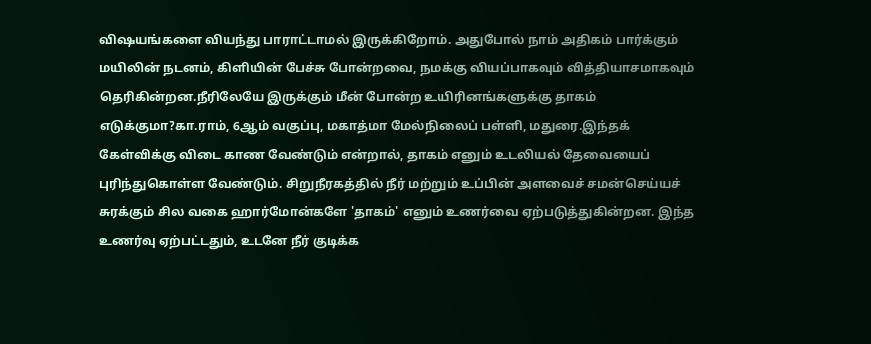விஷயங்களை வியந்து பாராட்டாமல் இருக்கிறோம். அதுபோல் நாம் அதிகம் பார்க்கும் மயிலின் நடனம், கிளியின் பேச்சு போன்றவை, நமக்கு வியப்பாகவும் வித்தியாசமாகவும் தெரிகின்றன.நீரிலேயே இருக்கும் மீன் போன்ற உயிரினங்களுக்கு தாகம் எடுக்குமா?கா.ராம், 6ஆம் வகுப்பு, மகாத்மா மேல்நிலைப் பள்ளி, மதுரை.இந்தக் கேள்விக்கு விடை காண வேண்டும் என்றால், தாகம் எனும் உடலியல் தேவையைப் புரிந்துகொள்ள வேண்டும். சிறுநீரகத்தில் நீர் மற்றும் உப்பின் அளவைச் சமன்செய்யச் சுரக்கும் சில வகை ஹார்மோன்களே 'தாகம்' எனும் உணர்வை ஏற்படுத்துகின்றன. இந்த உணர்வு ஏற்பட்டதும், உடனே நீர் குடிக்க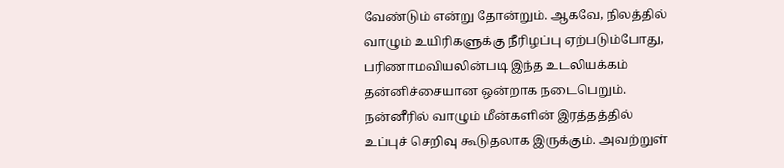வேண்டும் என்று தோன்றும். ஆகவே, நிலத்தில் வாழும் உயிரிகளுக்கு நீரிழப்பு ஏற்படும்போது, பரிணாமவியலின்படி இந்த உடலியக்கம் தன்னிச்சையான ஒன்றாக நடைபெறும். நன்னீரில் வாழும் மீன்களின் இரத்தத்தில் உப்புச் செறிவு கூடுதலாக இருக்கும். அவற்றுள்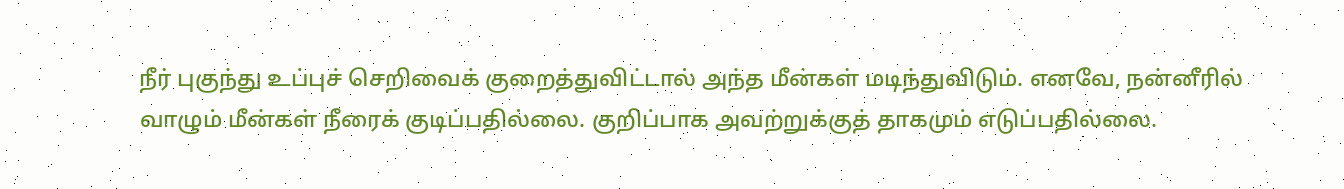நீர் புகுந்து உப்புச் செறிவைக் குறைத்துவிட்டால் அந்த மீன்கள் மடிந்துவிடும். எனவே, நன்னீரில் வாழும் மீன்கள் நீரைக் குடிப்பதில்லை. குறிப்பாக அவற்றுக்குத் தாகமும் எடுப்பதில்லை.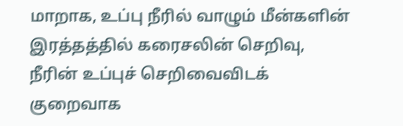மாறாக, உப்பு நீரில் வாழும் மீன்களின் இரத்தத்தில் கரைசலின் செறிவு, நீரின் உப்புச் செறிவைவிடக் குறைவாக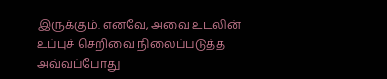இருக்கும். எனவே, அவை உடலின் உப்புச் செறிவை நிலைப்படுத்த அவ்வப்போது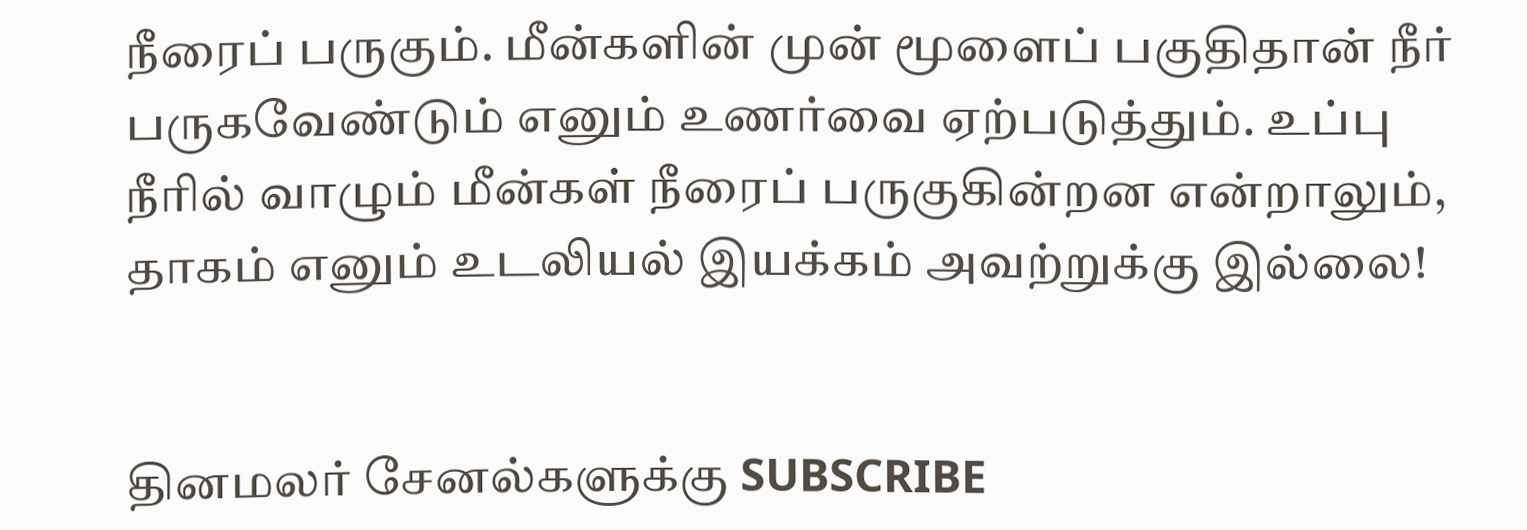நீரைப் பருகும். மீன்களின் முன் மூளைப் பகுதிதான் நீர் பருகவேண்டும் எனும் உணர்வை ஏற்படுத்தும். உப்பு நீரில் வாழும் மீன்கள் நீரைப் பருகுகின்றன என்றாலும், தாகம் எனும் உடலியல் இயக்கம் அவற்றுக்கு இல்லை!


தினமலர் சேனல்களுக்கு SUBSCRIBE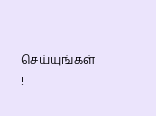செய்யுங்கள் !